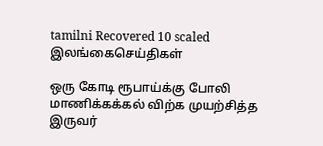tamilni Recovered 10 scaled
இலங்கைசெய்திகள்

ஒரு கோடி ரூபாய்க்கு போலி மாணிக்கக்கல் விற்க முயற்சித்த இருவர்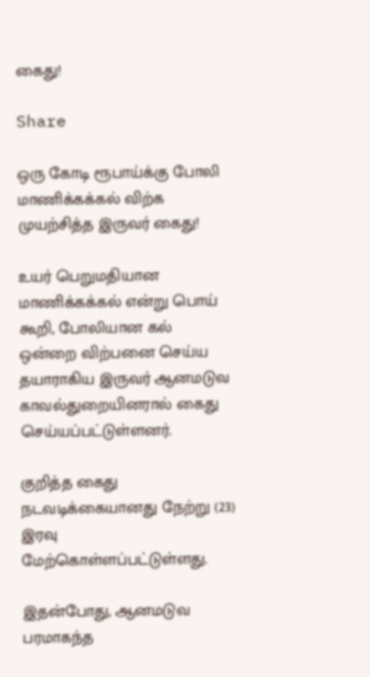கைது!

Share

ஒரு கோடி ரூபாய்க்கு போலி மாணிக்கக்கல் விற்க முயற்சித்த இருவர் கைது!

உயர் பெறுமதியான மாணிக்கக்கல் என்று பொய் கூறி, போலியான கல் ஒன்றை விற்பனை செய்ய தயாராகிய இருவர் ஆனமடுவ காவல்துறையினரால் கைது செய்யப்பட்டுள்ளனர்.

குறித்த கைது நடவடிக்கையானது நேற்று (23) இரவு மேற்கொள்ளப்பட்டுள்ளது.

இதன்போது, ஆனமடுவ பரமாகந்த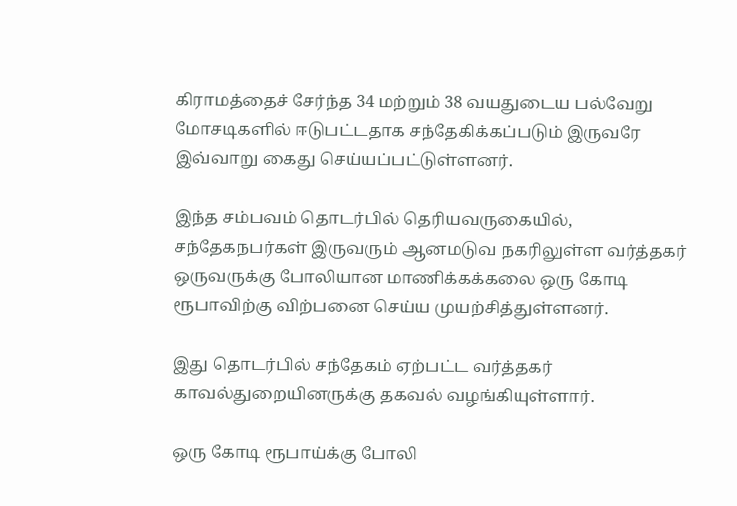கிராமத்தைச் சேர்ந்த 34 மற்றும் 38 வயதுடைய பல்வேறு மோசடிகளில் ஈடுபட்டதாக சந்தேகிக்கப்படும் இருவரே இவ்வாறு கைது செய்யப்பட்டுள்ளனர்.

இந்த சம்பவம் தொடர்பில் தெரியவருகையில், சந்தேகநபர்கள் இருவரும் ஆனமடுவ நகரிலுள்ள வர்த்தகர் ஒருவருக்கு போலியான மாணிக்கக்கலை ஒரு கோடி ரூபாவிற்கு விற்பனை செய்ய முயற்சித்துள்ளனர்.

இது தொடர்பில் சந்தேகம் ஏற்பட்ட வர்த்தகர் காவல்துறையினருக்கு தகவல் வழங்கியுள்ளார்.

ஒரு கோடி ரூபாய்க்கு போலி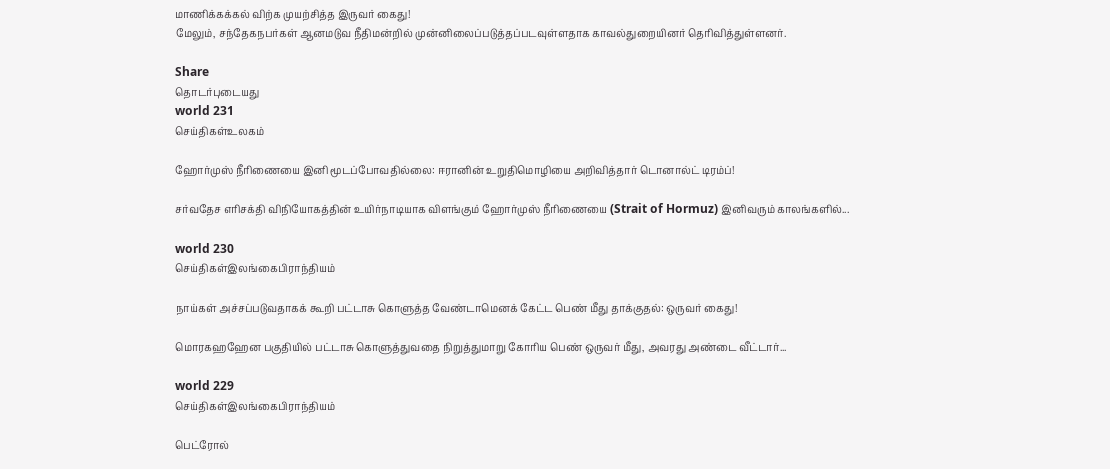மாணிக்கக்கல் விற்க முயற்சித்த இருவர் கைது!
மேலும், சந்தேகநபர்கள் ஆனமடுவ நீதிமன்றில் முன்னிலைப்படுத்தப்படவுள்ளதாக காவல்துறையினர் தெரிவித்துள்ளனர்.

Share
தொடர்புடையது
world 231
செய்திகள்உலகம்

ஹோர்முஸ் நீரிணையை இனி மூடப்போவதில்லை: ஈரானின் உறுதிமொழியை அறிவித்தார் டொனால்ட் டிரம்ப்!

சர்வதேச எரிசக்தி விநியோகத்தின் உயிர்நாடியாக விளங்கும் ஹோர்முஸ் நீரிணையை (Strait of Hormuz) இனிவரும் காலங்களில்...

world 230
செய்திகள்இலங்கைபிராந்தியம்

நாய்கள் அச்சப்படுவதாகக் கூறி பட்டாசு கொளுத்த வேண்டாமெனக் கேட்ட பெண் மீது தாக்குதல்: ஒருவர் கைது!

மொரகஹஹேன பகுதியில் பட்டாசு கொளுத்துவதை நிறுத்துமாறு கோரிய பெண் ஒருவர் மீது, அவரது அண்டை வீட்டார்...

world 229
செய்திகள்இலங்கைபிராந்தியம்

பெட்ரோல்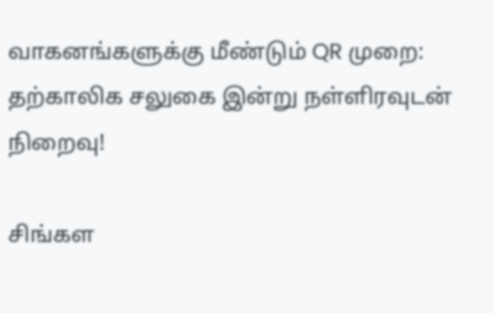வாகனங்களுக்கு மீண்டும் QR முறை: தற்காலிக சலுகை இன்று நள்ளிரவுடன் நிறைவு!

சிங்கள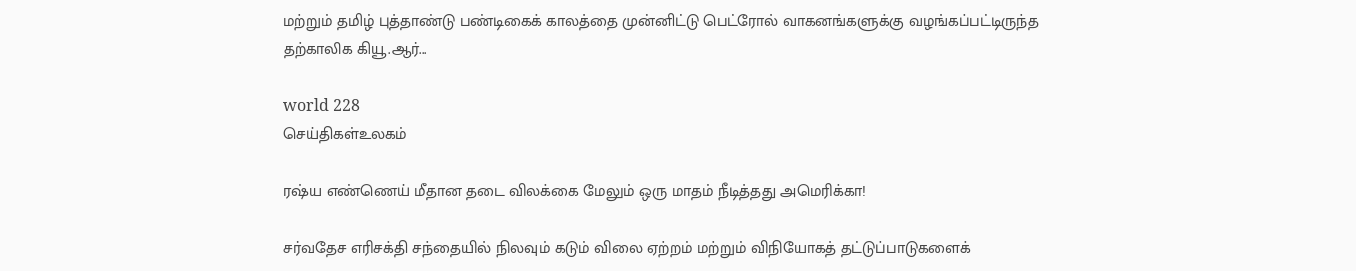மற்றும் தமிழ் புத்தாண்டு பண்டிகைக் காலத்தை முன்னிட்டு பெட்ரோல் வாகனங்களுக்கு வழங்கப்பட்டிருந்த தற்காலிக கியூ.ஆர்...

world 228
செய்திகள்உலகம்

ரஷ்ய எண்ணெய் மீதான தடை விலக்கை மேலும் ஒரு மாதம் நீடித்தது அமெரிக்கா!

சர்வதேச எரிசக்தி சந்தையில் நிலவும் கடும் விலை ஏற்றம் மற்றும் விநியோகத் தட்டுப்பாடுகளைக்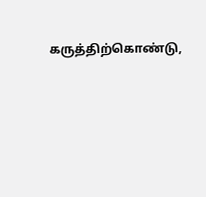கருத்திற்கொண்டு,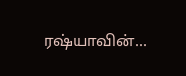ரஷ்யாவின்...